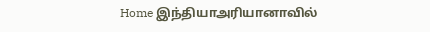Home இந்தியாஅரியானாவில்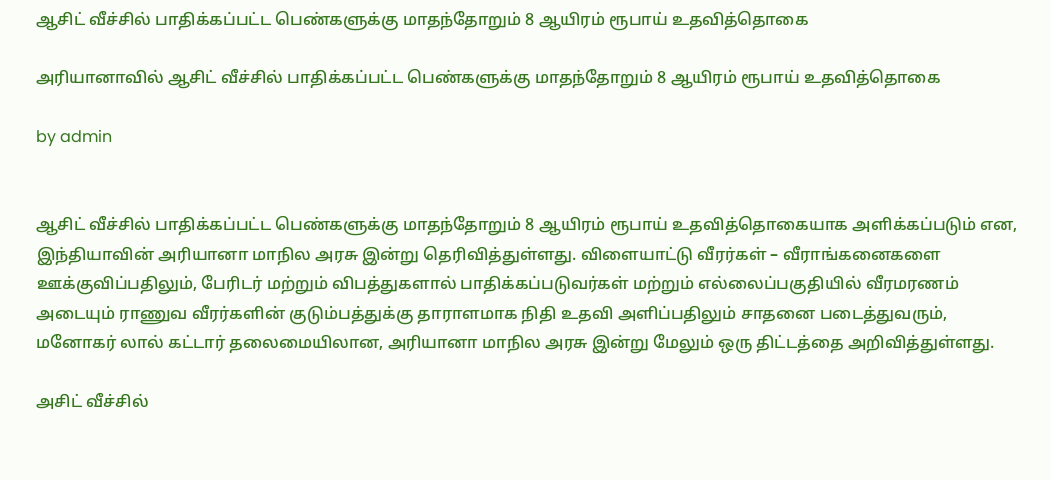ஆசிட் வீச்சில் பாதிக்கப்பட்ட பெண்களுக்கு மாதந்தோறும் 8 ஆயிரம் ரூபாய் உதவித்தொகை

அரியானாவில் ஆசிட் வீச்சில் பாதிக்கப்பட்ட பெண்களுக்கு மாதந்தோறும் 8 ஆயிரம் ரூபாய் உதவித்தொகை

by admin


ஆசிட் வீச்சில் பாதிக்கப்பட்ட பெண்களுக்கு மாதந்தோறும் 8 ஆயிரம் ரூபாய் உதவித்தொகையாக அளிக்கப்படும் என, இந்தியாவின் அரியானா மாநில அரசு இன்று தெரிவித்துள்ளது. விளையாட்டு வீரர்கள் – வீராங்கனைகளை ஊக்குவிப்பதிலும், பேரிடர் மற்றும் விபத்துகளால் பாதிக்கப்படுவர்கள் மற்றும் எல்லைப்பகுதியில் வீரமரணம் அடையும் ராணுவ வீரர்களின் குடும்பத்துக்கு தாராளமாக நிதி உதவி அளிப்பதிலும் சாதனை படைத்துவரும், மனோகர் லால் கட்டார் தலைமையிலான, அரியானா மாநில அரசு இன்று மேலும் ஒரு திட்டத்தை அறிவித்துள்ளது.

அசிட் வீச்சில்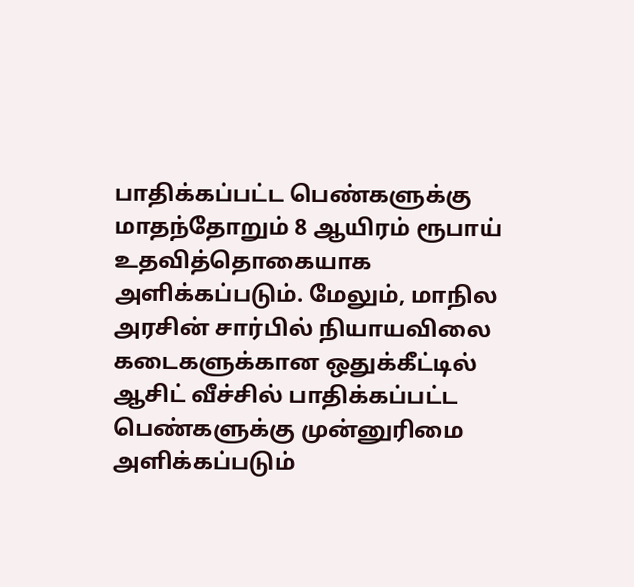பாதிக்கப்பட்ட பெண்களுக்கு மாதந்தோறும் 8 ஆயிரம் ரூபாய் உதவித்தொகையாக அளிக்கப்படும். மேலும், மாநில அரசின் சார்பில் நியாயவிலை கடைகளுக்கான ஒதுக்கீட்டில் ஆசிட் வீச்சில் பாதிக்கப்பட்ட பெண்களுக்கு முன்னுரிமை அளிக்கப்படும்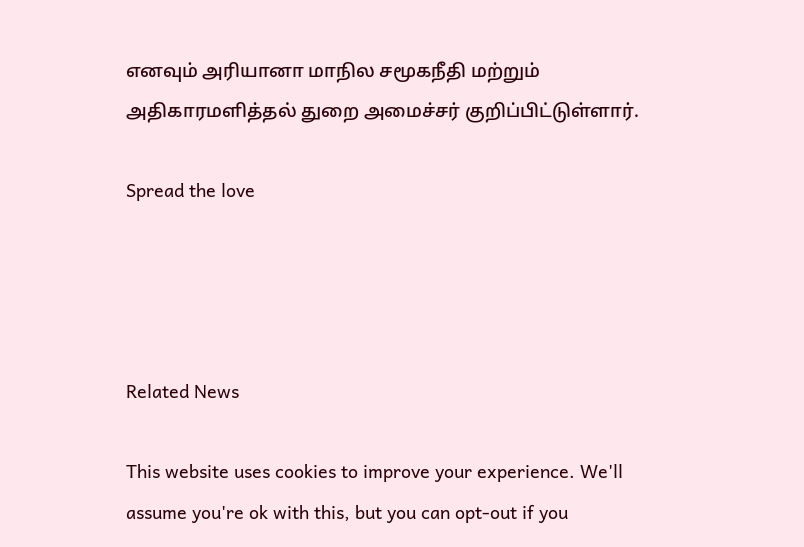எனவும் அரியானா மாநில சமூகநீதி மற்றும் அதிகாரமளித்தல் துறை அமைச்சர் குறிப்பிட்டுள்ளார்.

Spread the love




Related News

This website uses cookies to improve your experience. We'll assume you're ok with this, but you can opt-out if you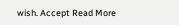wish. Accept Read More